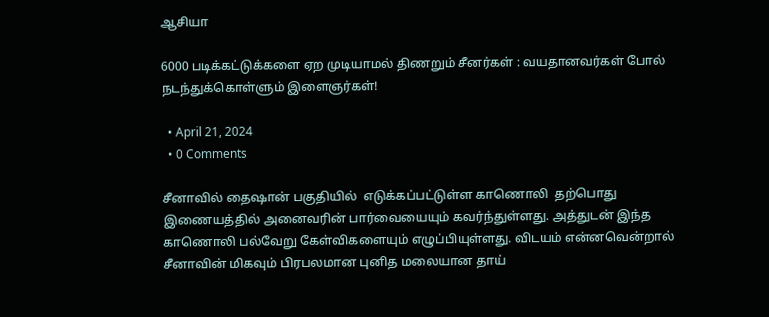ஆசியா

6000 படிக்கட்டுக்களை ஏற முடியாமல் திணறும் சீனர்கள் : வயதானவர்கள் போல் நடந்துக்கொள்ளும் இளைஞர்கள்!

  • April 21, 2024
  • 0 Comments

சீனாவில் தைஷான் பகுதியில்  எடுக்கப்பட்டுள்ள காணொலி  தற்பொது இணையத்தில் அனைவரின் பார்வையையும் கவர்ந்துள்ளது. அத்துடன் இந்த காணொலி பல்வேறு கேள்விகளையும் எழுப்பியுள்ளது. விடயம் என்னவென்றால் சீனாவின் மிகவும் பிரபலமான புனித மலையான தாய்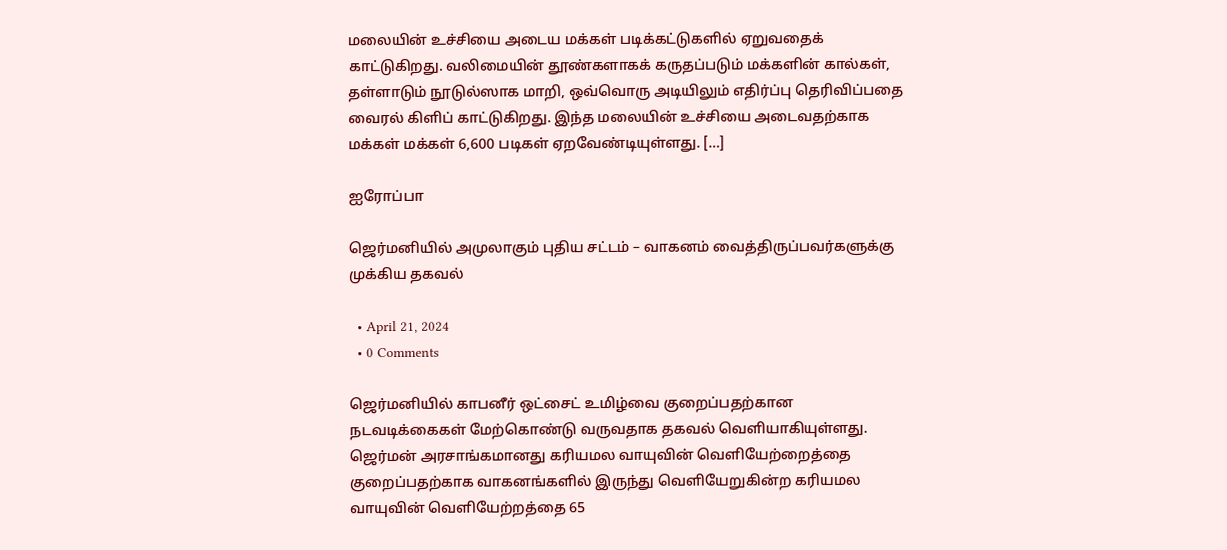மலையின் உச்சியை அடைய மக்கள் படிக்கட்டுகளில் ஏறுவதைக் காட்டுகிறது. வலிமையின் தூண்களாகக் கருதப்படும் மக்களின் கால்கள், தள்ளாடும் நூடுல்ஸாக மாறி, ஒவ்வொரு அடியிலும் எதிர்ப்பு தெரிவிப்பதை வைரல் கிளிப் காட்டுகிறது. இந்த மலையின் உச்சியை அடைவதற்காக மக்கள் மக்கள் 6,600 படிகள் ஏறவேண்டியுள்ளது. […]

ஐரோப்பா

ஜெர்மனியில் அமுலாகும் புதிய சட்டம் – வாகனம் வைத்திருப்பவர்களுக்கு முக்கிய தகவல்

  • April 21, 2024
  • 0 Comments

ஜெர்மனியில் காபனீர் ஒட்சைட் உமிழ்வை குறைப்பதற்கான நடவடிக்கைகள் மேற்கொண்டு வருவதாக தகவல் வெளியாகியுள்ளது. ஜெர்மன் அரசாங்கமானது கரியமல வாயுவின் வெளியேற்றைத்தை குறைப்பதற்காக வாகனங்களில் இருந்து வெளியேறுகின்ற கரியமல வாயுவின் வெளியேற்றத்தை 65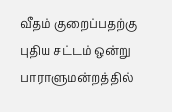வீதம் குறைப்பதற்கு புதிய சட்டம் ஒன்று பாராளுமன்றத்தில்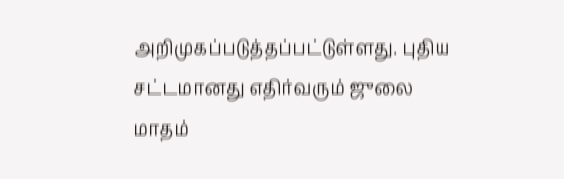அறிமுகப்படுத்தப்பட்டுள்ளது. புதிய சட்டமானது எதிர்வரும் ஜுலை மாதம்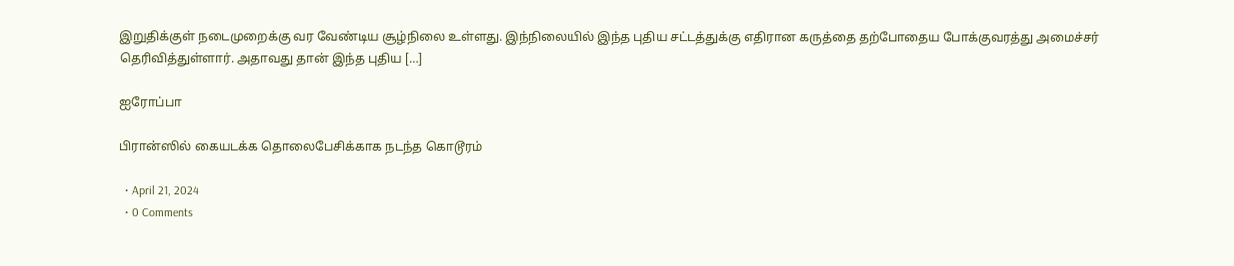இறுதிக்குள் நடைமுறைக்கு வர வேண்டிய சூழ்நிலை உள்ளது. இந்நிலையில் இந்த புதிய சட்டத்துக்கு எதிரான கருத்தை தற்போதைய போக்குவரத்து அமைச்சர் தெரிவித்துள்ளார். அதாவது தான் இந்த புதிய […]

ஐரோப்பா

பிரான்ஸில் கையடக்க தொலைபேசிக்காக நடந்த கொடூரம்

  • April 21, 2024
  • 0 Comments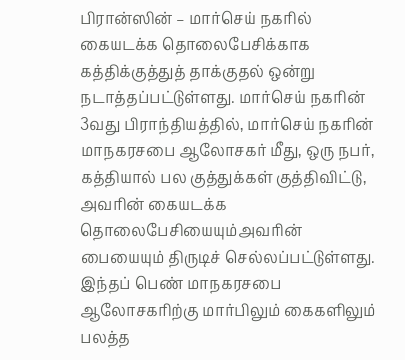பிரான்ஸின் – மார்செய் நகரில் கையடக்க தொலைபேசிக்காக கத்திக்குத்துத் தாக்குதல் ஒன்று நடாத்தப்பட்டுள்ளது. மார்செய் நகரின் 3வது பிராந்தியத்தில், மார்செய் நகரின் மாநகரசபை ஆலோசகர் மீது, ஒரு நபர், கத்தியால் பல குத்துக்கள் குத்திவிட்டு, அவரின் கையடக்க தொலைபேசியையும்அவரின் பையையும் திருடிச் செல்லப்பட்டுள்ளது. இந்தப் பெண் மாநகரசபை ஆலோசகரிற்கு மார்பிலும் கைகளிலும் பலத்த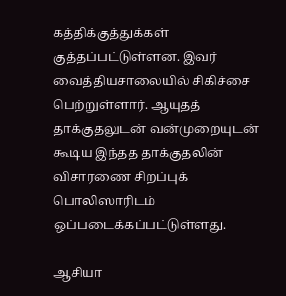கத்திக்குத்துக்கள் குத்தப்பட்டுள்ளன. இவர் வைத்தியசாலையில் சிகிச்சை பெற்றுள்ளார். ஆயுதத் தாக்குதலுடன் வன்முறையுடன் கூடிய இந்தத தாக்குதலின் விசாரணை சிறப்புக் பொலிஸாரிடம் ஒப்படைக்கப்பட்டுள்ளது.

ஆசியா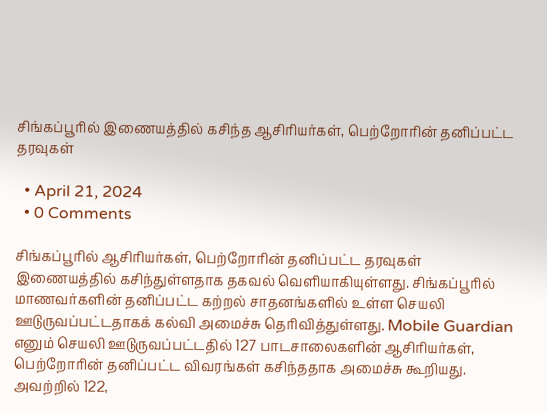சிங்கப்பூரில் இணையத்தில் கசிந்த ஆசிரியர்கள், பெற்றோரின் தனிப்பட்ட தரவுகள்

  • April 21, 2024
  • 0 Comments

சிங்கப்பூரில் ஆசிரியர்கள், பெற்றோரின் தனிப்பட்ட தரவுகள் இணையத்தில் கசிந்துள்ளதாக தகவல் வெளியாகியுள்ளது. சிங்கப்பூரில் மாணவர்களின் தனிப்பட்ட கற்றல் சாதனங்களில் உள்ள செயலி ஊடுருவப்பட்டதாகக் கல்வி அமைச்சு தெரிவித்துள்ளது. Mobile Guardian எனும் செயலி ஊடுருவப்பட்டதில் 127 பாடசாலைகளின் ஆசிரியர்கள், பெற்றோரின் தனிப்பட்ட விவரங்கள் கசிந்ததாக அமைச்சு கூறியது. அவற்றில் 122,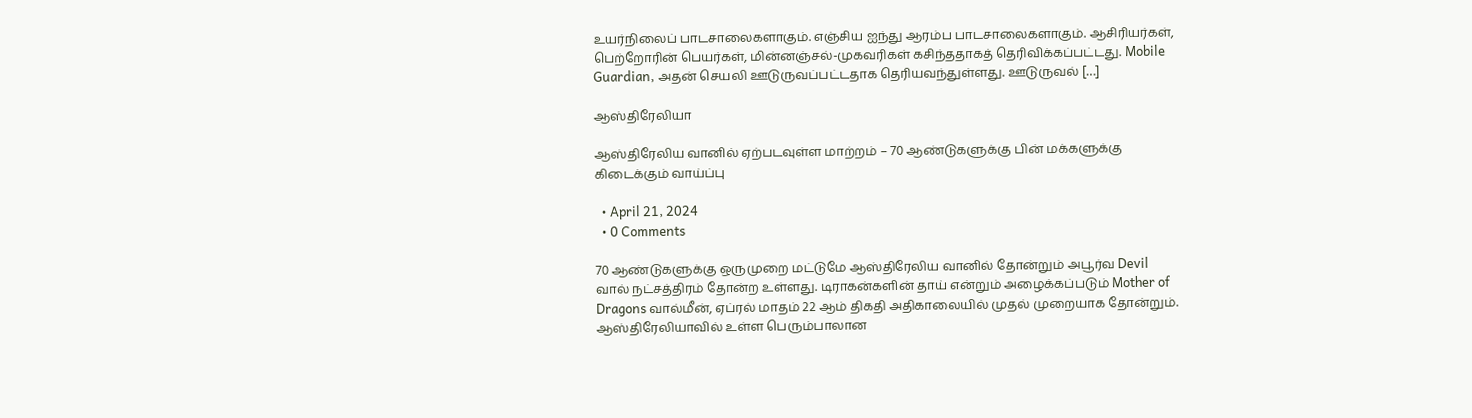உயர்நிலைப் பாடசாலைகளாகும். எஞ்சிய ஐந்து ஆரம்ப பாடசாலைகளாகும். ஆசிரியர்கள், பெற்றோரின் பெயர்கள், மின்னஞ்சல்-முகவரிகள் கசிந்ததாகத் தெரிவிக்கப்பட்டது. Mobile Guardian, அதன் செயலி ஊடுருவப்பட்டதாக தெரியவந்துள்ளது. ஊடுருவல் […]

ஆஸ்திரேலியா

ஆஸ்திரேலிய வானில் ஏற்படவுள்ள மாற்றம் – 70 ஆண்டுகளுக்கு பின் மக்களுக்கு கிடைக்கும் வாய்ப்பு

  • April 21, 2024
  • 0 Comments

70 ஆண்டுகளுக்கு ஒருமுறை மட்டுமே ஆஸ்திரேலிய வானில் தோன்றும் அபூர்வ Devil வால் நட்சத்திரம் தோன்ற உள்ளது. டிராகன்களின் தாய் என்றும் அழைக்கப்படும் Mother of Dragons வால்மீன், ஏப்ரல் மாதம் 22 ஆம் திகதி அதிகாலையில் முதல் முறையாக தோன்றும். ஆஸ்திரேலியாவில் உள்ள பெரும்பாலான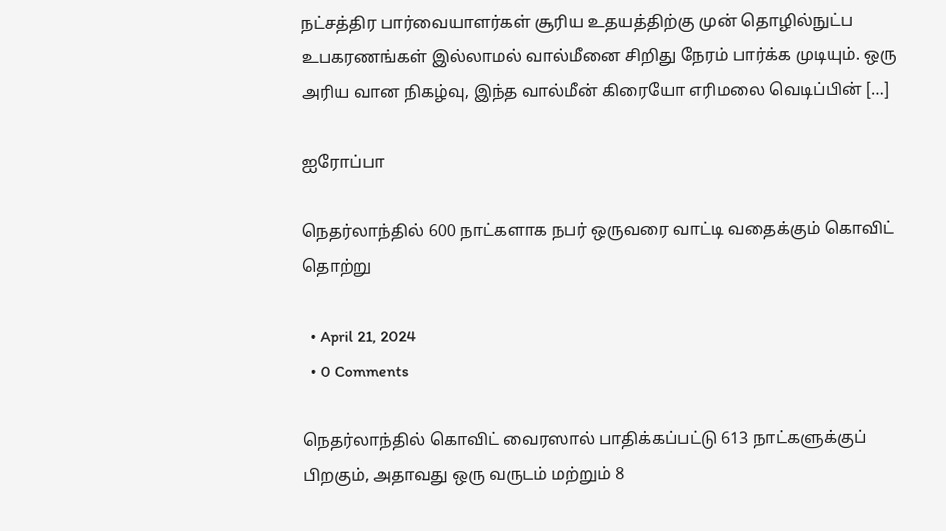நட்சத்திர பார்வையாளர்கள் சூரிய உதயத்திற்கு முன் தொழில்நுட்ப உபகரணங்கள் இல்லாமல் வால்மீனை சிறிது நேரம் பார்க்க முடியும். ஒரு அரிய வான நிகழ்வு, இந்த வால்மீன் கிரையோ எரிமலை வெடிப்பின் […]

ஐரோப்பா

நெதர்லாந்தில் 600 நாட்களாக நபர் ஒருவரை வாட்டி வதைக்கும் கொவிட் தொற்று

  • April 21, 2024
  • 0 Comments

நெதர்லாந்தில் கொவிட் வைரஸால் பாதிக்கப்பட்டு 613 நாட்களுக்குப் பிறகும், அதாவது ஒரு வருடம் மற்றும் 8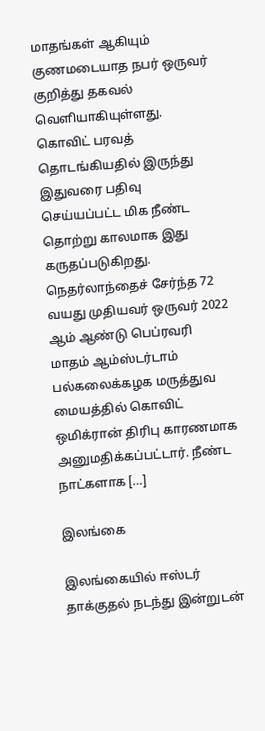மாதங்கள் ஆகியும் குணமடையாத நபர் ஒருவர் குறித்து தகவல் வெளியாகியுள்ளது. கொவிட் பரவத் தொடங்கியதில் இருந்து இதுவரை பதிவு செய்யப்பட்ட மிக நீண்ட தொற்று காலமாக இது கருதப்படுகிறது. நெதர்லாந்தைச் சேர்ந்த 72 வயது முதியவர் ஒருவர் 2022 ஆம் ஆண்டு பெப்ரவரி மாதம் ஆம்ஸ்டர்டாம் பல்கலைக்கழக மருத்துவ மையத்தில் கொவிட் ஒமிக்ரான் திரிபு காரணமாக அனுமதிக்கப்பட்டார். நீண்ட நாட்களாக […]

இலங்கை

இலங்கையில் ஈஸ்டர் தாக்குதல் நடந்து இன்றுடன்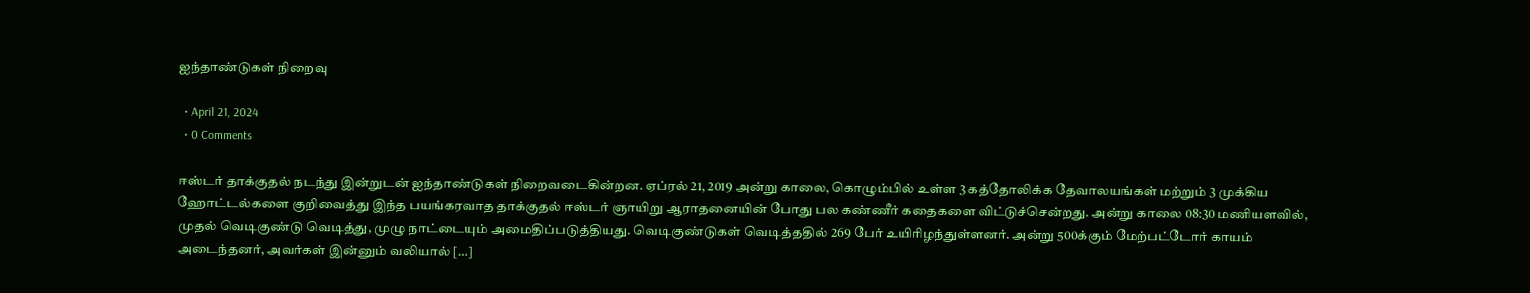ஐந்தாண்டுகள் நிறைவு

  • April 21, 2024
  • 0 Comments

ஈஸ்டர் தாக்குதல் நடந்து இன்றுடன் ஐந்தாண்டுகள் நிறைவடைகின்றன. ஏப்ரல் 21, 2019 அன்று காலை, கொழும்பில் உள்ள 3 கத்தோலிக்க தேவாலயங்கள் மற்றும் 3 முக்கிய ஹோட்டல்களை குறிவைத்து இந்த பயங்கரவாத தாக்குதல் ஈஸ்டர் ஞாயிறு ஆராதனையின் போது பல கண்ணீர் கதைகளை விட்டுச்சென்றது. அன்று காலை 08:30 மணியளவில், முதல் வெடிகுண்டு வெடித்து, முழு நாட்டையும் அமைதிப்படுத்தியது. வெடிகுண்டுகள் வெடித்ததில் 269 பேர் உயிரிழந்துள்ளனர். அன்று 500க்கும் மேற்பட்டோர் காயம் அடைந்தனர், அவர்கள் இன்னும் வலியால் […]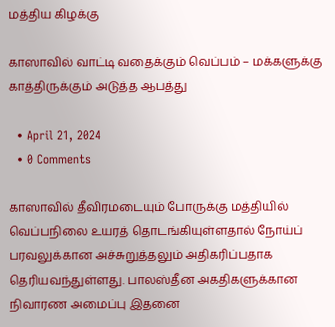மத்திய கிழக்கு

காஸாவில் வாட்டி வதைக்கும் வெப்பம் – மக்களுக்கு காத்திருக்கும் அடுத்த ஆபத்து

  • April 21, 2024
  • 0 Comments

காஸாவில் தீவிரமடையும் போருக்கு மத்தியில் வெப்பநிலை உயரத் தொடங்கியுள்ளதால் நோய்ப் பரவலுக்கான அச்சுறுத்தலும் அதிகரிப்பதாக தெரியவந்துள்ளது. பாலஸ்தீன அகதிகளுக்கான நிவாரண அமைப்பு இதனை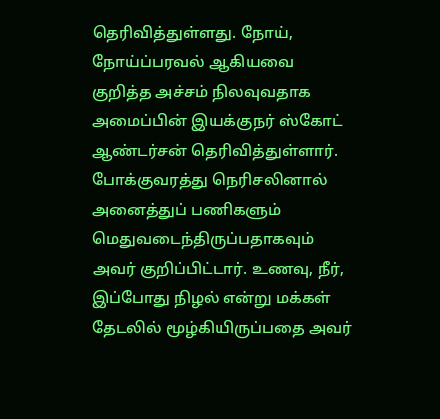தெரிவித்துள்ளது. நோய், நோய்ப்பரவல் ஆகியவை குறித்த அச்சம் நிலவுவதாக அமைப்பின் இயக்குநர் ஸ்கோட் ஆண்டர்சன் தெரிவித்துள்ளார். போக்குவரத்து நெரிசலினால் அனைத்துப் பணிகளும் மெதுவடைந்திருப்பதாகவும் அவர் குறிப்பிட்டார். உணவு, நீர், இப்போது நிழல் என்று மக்கள் தேடலில் மூழ்கியிருப்பதை அவர்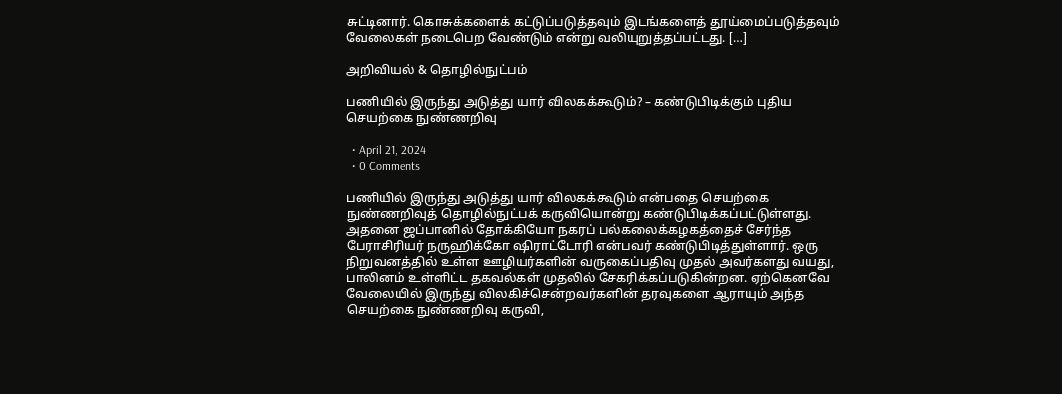சுட்டினார். கொசுக்களைக் கட்டுப்படுத்தவும் இடங்களைத் தூய்மைப்படுத்தவும் வேலைகள் நடைபெற வேண்டும் என்று வலியுறுத்தப்பட்டது. […]

அறிவியல் & தொழில்நுட்பம்

பணியில் இருந்து அடுத்து யார் விலகக்கூடும்? – கண்டுபிடிக்கும் புதிய செயற்கை நுண்ணறிவு

  • April 21, 2024
  • 0 Comments

பணியில் இருந்து அடுத்து யார் விலகக்கூடும் என்பதை செயற்கை நுண்ணறிவுத் தொழில்நுட்பக் கருவியொன்று கண்டுபிடிக்கப்பட்டுள்ளது. அதனை ஜப்பானில் தோக்கியோ நகரப் பல்கலைக்கழகத்தைச் சேர்ந்த பேராசிரியர் நருஹிக்கோ ஷிராட்டோரி என்பவர் கண்டுபிடித்துள்ளார். ஒரு நிறுவனத்தில் உள்ள ஊழியர்களின் வருகைப்பதிவு முதல் அவர்களது வயது, பாலினம் உள்ளிட்ட தகவல்கள் முதலில் சேகரிக்கப்படுகின்றன. ஏற்கெனவே வேலையில் இருந்து விலகிச்சென்றவர்களின் தரவுகளை ஆராயும் அந்த செயற்கை நுண்ணறிவு கருவி,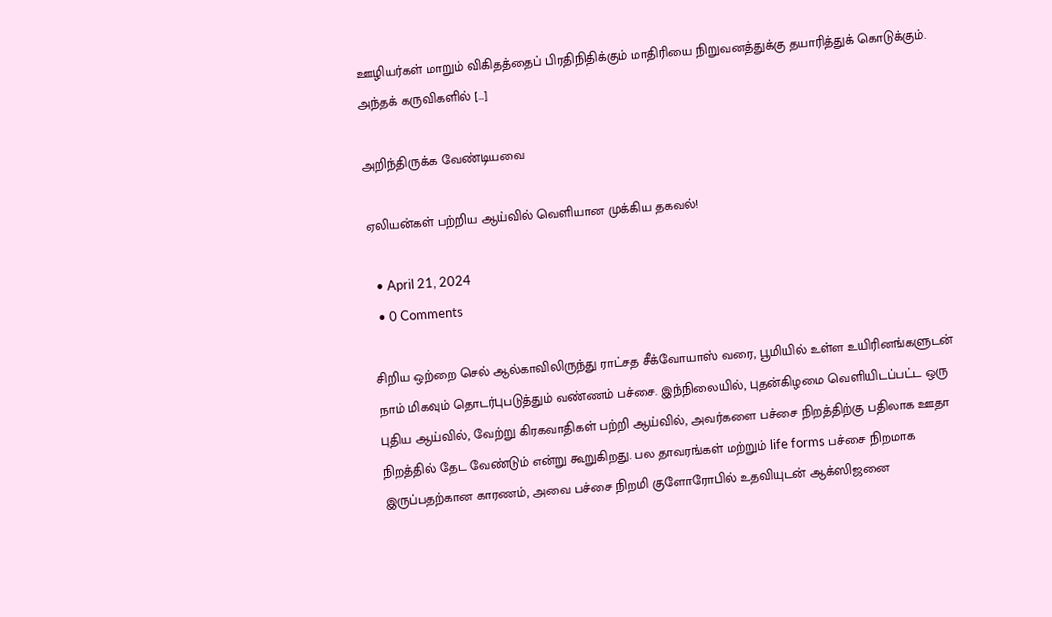ஊழியர்கள் மாறும் விகிதத்தைப் பிரதிநிதிக்கும் மாதிரியை நிறுவனத்துக்கு தயாரித்துக் கொடுக்கும். அந்தக் கருவிகளில் […]

அறிந்திருக்க வேண்டியவை

ஏலியன்கள் பற்றிய ஆய்வில் வெளியான முக்கிய தகவல்!

  • April 21, 2024
  • 0 Comments

சிறிய ஒற்றை செல் ஆல்காவிலிருந்து ராட்சத சீக்வோயாஸ் வரை, பூமியில் உள்ள உயிரினங்களுடன் நாம் மிகவும் தொடர்புபடுத்தும் வண்ணம் பச்சை. இந்நிலையில், புதன்கிழமை வெளியிடப்பட்ட ஒரு புதிய ஆய்வில், வேற்று கிரகவாதிகள் பற்றி ஆய்வில், அவர்களை பச்சை நிறத்திற்கு பதிலாக ஊதா நிறத்தில் தேட வேண்டும் என்று கூறுகிறது. பல தாவரங்கள் மற்றும் life forms பச்சை நிறமாக இருப்பதற்கான காரணம், அவை பச்சை நிறமி குளோரோபில் உதவியுடன் ஆக்ஸிஜனை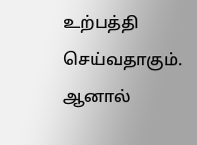உற்பத்தி செய்வதாகும். ஆனால்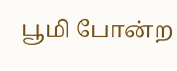பூமி போன்ற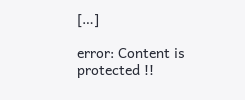[…]

error: Content is protected !!